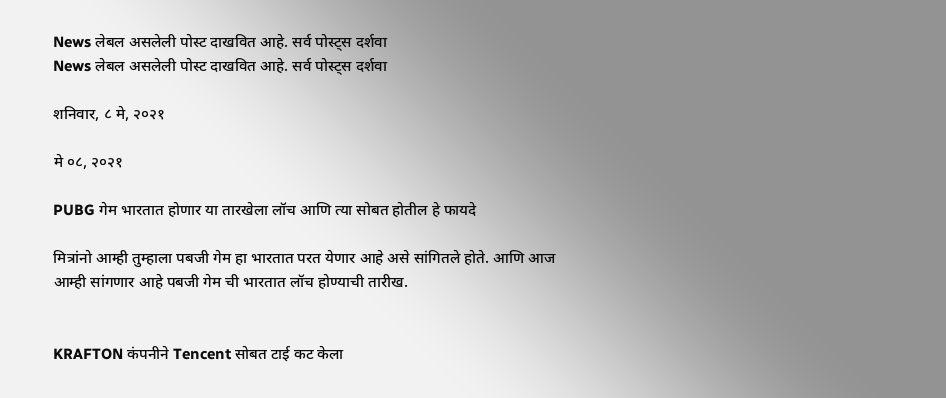News लेबल असलेली पोस्ट दाखवित आहे. सर्व पोस्ट्‍स दर्शवा
News लेबल असलेली पोस्ट दाखवित आहे. सर्व पोस्ट्‍स दर्शवा

शनिवार, ८ मे, २०२१

मे ०८, २०२१

PUBG गेम भारतात होणार या तारखेला लॉच आणि त्या सोबत होतील हे फायदे

मित्रांनो आम्ही तुम्हाला पबजी गेम हा भारतात परत येणार आहे असे सांगितले होते. आणि आज आम्ही सांगणार आहे पबजी गेम ची भारतात लॉच होण्याची तारीख.


KRAFTON कंपनीने Tencent सोबत टाई कट केला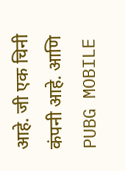आहे. जी एक चिनी कंपनी आहे. आणि PUBG MOBILE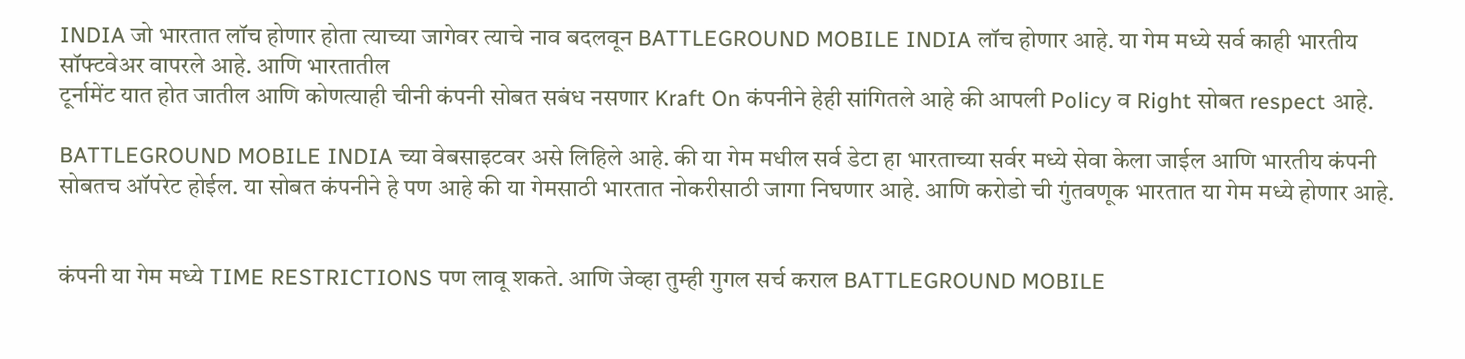INDIA जो भारतात लॉच होणार होता त्याच्या जागेवर त्याचे नाव बदलवून BATTLEGROUND MOBILE INDIA लॉच होणार आहे. या गेम मध्ये सर्व काही भारतीय सॉफ्टवेअर वापरले आहे. आणि भारतातील
टूर्नामेंट यात होत जातील आणि कोणत्याही चीनी कंपनी सोबत सबंध नसणार Kraft On कंपनीने हेही सांगितले आहे की आपली Policy व Right सोबत respect आहे.

BATTLEGROUND MOBILE INDIA च्या वेबसाइटवर असे लिहिले आहे. की या गेम मधील सर्व डेटा हा भारताच्या सर्वर मध्ये सेवा केला जाईल आणि भारतीय कंपनी सोबतच ऑपरेट होईल. या सोबत कंपनीने हे पण आहे की या गेमसाठी भारतात नोकरीसाठी जागा निघणार आहे. आणि करोडो ची गुंतवणूक भारतात या गेम मध्ये होणार आहे.


कंपनी या गेम मध्ये TIME RESTRICTIONS पण लावू शकते. आणि जेव्हा तुम्ही गुगल सर्च कराल BATTLEGROUND MOBILE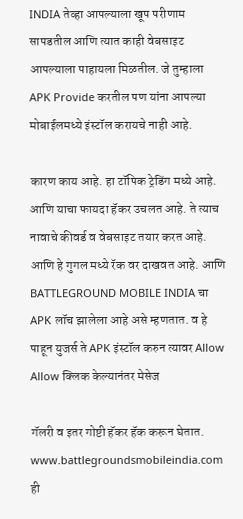INDIA तेव्हा आपल्याला खूप परीणाम सापडतील आणि त्यात काही वेबसाइट आपल्याला पाहायला मिळतील. जे तुम्हाला APK Provide करतील पण यांना आपल्या मोबाईलमध्ये इंस्टॉल करायचे नाही आहे.

कारण काय आहे. हा टॉपिक ट्रेडिंग मध्ये आहे. आणि याचा फायदा हॅकर उचलत आहे. ते त्याच नावाचे कीवर्ड व वेबसाइट तयार करत आहे. आणि हे गुगल मध्ये रॅक वर दाखवत आहे. आणि BATTLEGROUND MOBILE INDIA चा APK लॉच झालेला आहे असे म्हणतात. व हे पाहून युजर्स ते APK इंस्टॉल करुन त्यावर Allow Allow क्लिक केल्यानंतर मेसेज

गॅलरी व इतर गोष्टी हॅकर हॅक करून घेतात. www.battlegroundsmobileindia.com ही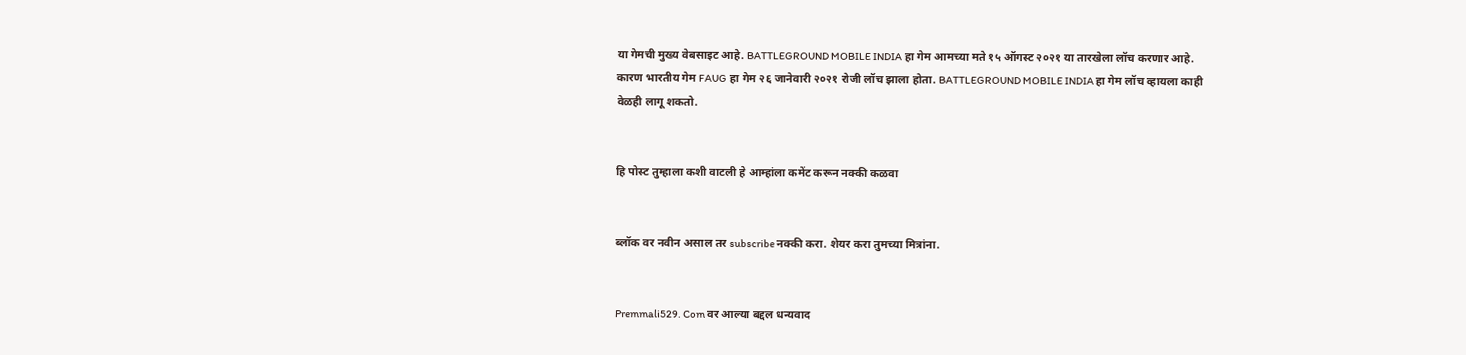या गेमची मुख्य वेबसाइट आहे. BATTLEGROUND MOBILE INDIA हा गेम आमच्या मते १५ ऑगस्ट २०२१ या तारखेला लॉच करणार आहे. कारण भारतीय गेम FAUG हा गेम २६ जानेवारी २०२१ रोजी लॉच झाला होता. BATTLEGROUND MOBILE INDIA हा गेम लॉच व्हायला काही वेळही लागू शकतो.


हि पोस्ट तुम्हाला कशी वाटली हे आम्हांला कमेंट करून नक्की कळवा


ब्लॉक वर नवीन असाल तर subscribe नक्की करा. शेयर करा तुमच्या मित्रांना.


Premmali529. Com वर आल्या बद्दल धन्यवाद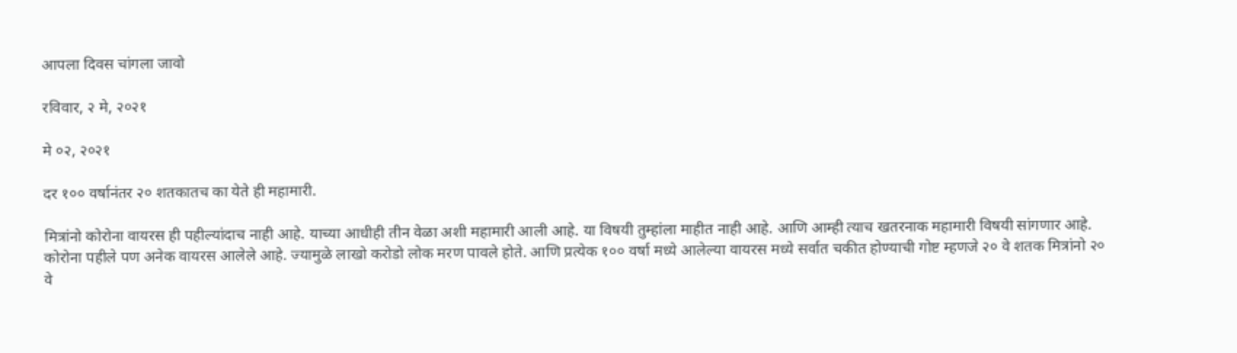आपला दिवस चांगला जावो

रविवार, २ मे, २०२१

मे ०२, २०२१

दर १०० वर्षानंतर २० शतकातच का येते ही महामारी.

मित्रांनो कोरोना वायरस ही पहील्यांदाच नाही आहे. याच्या आधीही तीन वेळा अशी महामारी आली आहे. या विषयी तुम्हांला माहीत नाही आहे. आणि आम्ही त्याच खतरनाक महामारी विषयी सांगणार आहे. कोरोना पहीले पण अनेक वायरस आलेले आहे. ज्यामुळे लाखो करोडो लोक मरण पावले होते. आणि प्रत्येक १०० वर्षा मध्ये आलेल्या वायरस मध्ये सर्वात चकीत होण्याची गोष्ट म्हणजे २० वे शतक मित्रांनो २० वे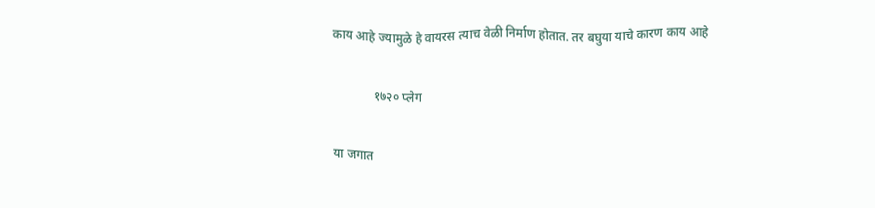काय आहे ज्यामुळे हे वायरस त्याच वेळी निर्माण होतात. तर बघुया याचे कारण काय आहे

             १७२० प्लेग

या जगात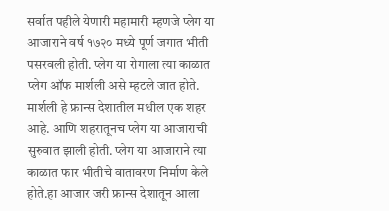सर्वात पहीले येणारी महामारी म्हणजे प्लेग या आजाराने वर्ष १७२० मध्ये पूर्ण जगात भीती पसरवली होती. प्लेग या रोगाला त्या काळात प्लेग ऑफ मार्शली असे म्हटले जात होते. मार्शली हे फ्रान्स देशातील मधील एक शहर आहे. आणि शहरातूनच प्लेग या आजाराची सुरुवात झाली होती. प्लेग या आजाराने त्या काळात फार भीतीचे वातावरण निर्माण केले होते.हा आजार जरी फ्रान्स देशातून आला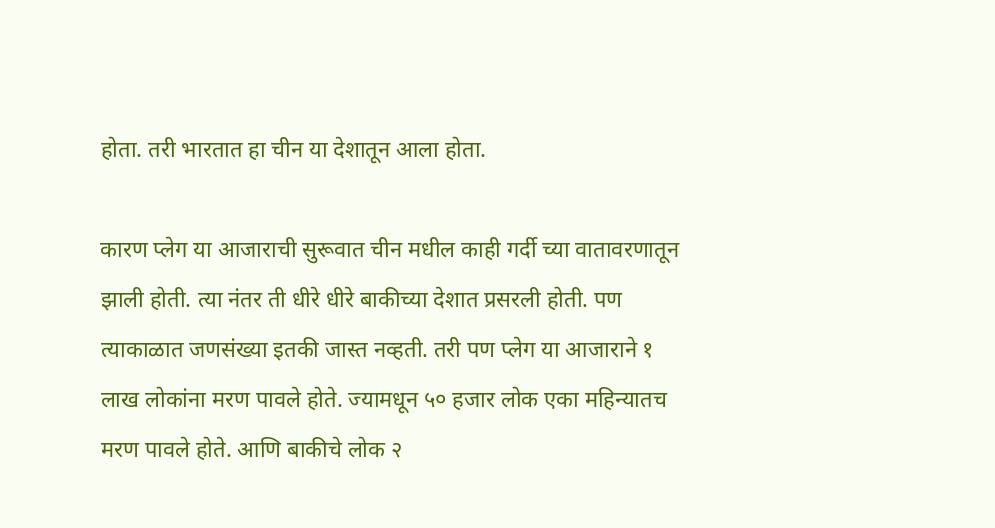होता. तरी भारतात हा चीन या देशातून आला होता.

कारण प्लेग या आजाराची सुरूवात चीन मधील काही गर्दी च्या वातावरणातून झाली होती. त्या नंतर ती धीरे धीरे बाकीच्या देशात प्रसरली होती. पण त्याकाळात जणसंख्या इतकी जास्त नव्हती. तरी पण प्लेग या आजाराने १ लाख लोकांना मरण पावले होते. ज्यामधून ५० हजार लोक एका महिन्यातच मरण पावले होते. आणि बाकीचे लोक २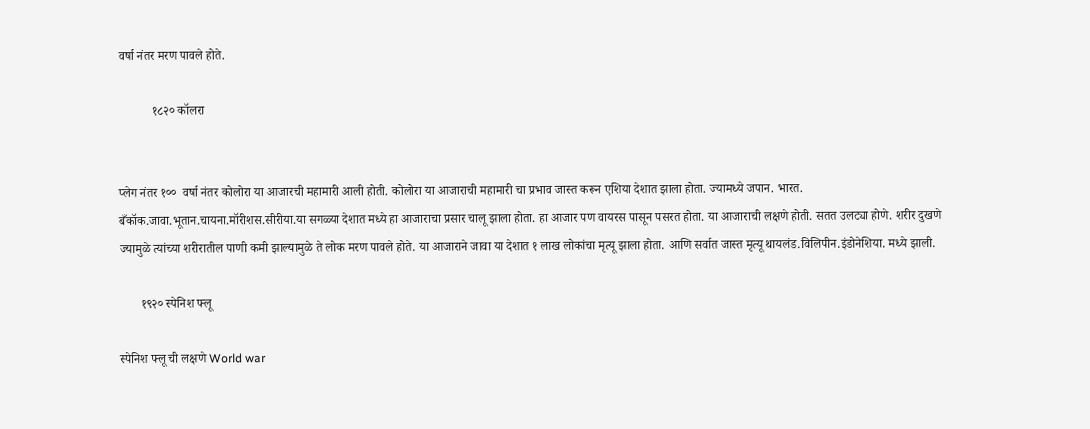वर्षा नंतर मरण पावले होते.

           १८२० कॉलरा


प्लेग नंतर १००  वर्षा नंतर कोलोरा या आजारची महामारी आली होती. कोलोरा या आजाराची महामारी चा प्रभाव जास्त करून एशिया देशात झाला होता. ज्यामध्ये जपान. भारत. बँकॉक.जावा.भूतान.चायना.मॉरीशस.सीरीया.या सगळ्या देशात मध्ये हा आजाराचा प्रसार चालू झाला होता. हा आजार पण वायरस पासून पसरत होता. या आजाराची लक्षणे होती. सतत उलट्या होणे. शरीर दुखणे ज्यामुळे त्यांच्या शरीरातील पाणी कमी झाल्यामुळे ते लोक मरण पावले होते. या आजाराने जावा या देशात १ लाख लोकांचा मृत्यू झाला होता. आणि सर्वात जास्त मृत्यू थायलंड.विलिपीन.इंडोनेशिया. मध्ये झाली.

       १९२० स्पेनिश फ्लू

स्पेनिश फ्लू ची लक्षणे World war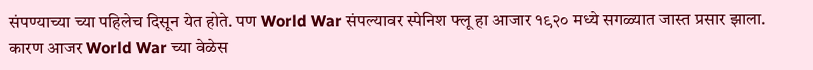संपण्याच्या च्या पहिलेच दिसून येत होते. पण World War संपल्यावर स्पेनिश फ्लू हा आजार १९२० मध्ये सगळ्यात जास्त प्रसार झाला. कारण आजर World War च्या वेळेस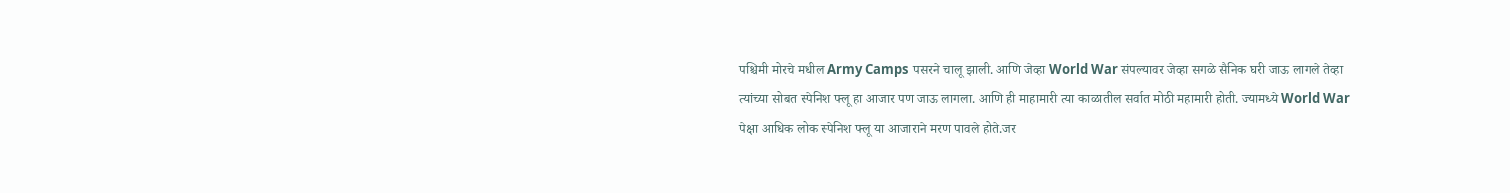पश्चिमी मोरचे मधील Army Camps पसरने चालू झाली. आणि जेव्हा World War संपल्यावर जेव्हा सगळे सैनिक घरी जाऊ लागले तेव्हा त्यांच्या सोबत स्पेनिश फ्लू हा आजार पण जाऊ लागला. आणि ही माहामारी त्या काळातील सर्वात मोठी महामारी होती. ज्यामध्ये World War पेक्षा आधिक लोक स्पेनिश फ्लू या आजाराने मरण पावले होते.जर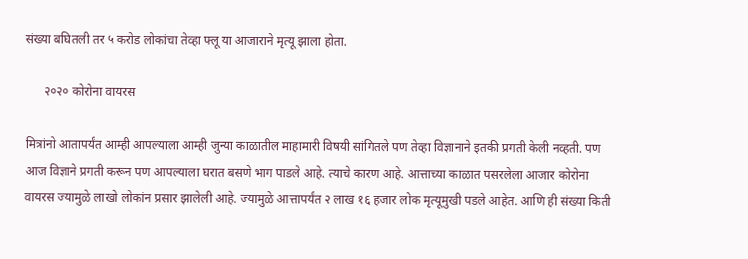संख्या बघितली तर ५ करोड लोकांचा तेव्हा फ्लू या आजाराने मृत्यू झाला होता.

      २०२० कोरोना वायरस

मित्रांनो आतापर्यंत आम्ही आपल्याला आम्ही जुन्या काळातील माहामारी विषयी सांगितले पण तेव्हा विज्ञानाने इतकी प्रगती केली नव्हती. पण आज विज्ञाने प्रगती करून पण आपल्याला घरात बसणे भाग पाडले आहे. त्याचे कारण आहे. आत्ताच्या काळात पसरलेला आजार कोरोना वायरस ज्यामुळे लाखो लोकांन प्रसार झालेली आहे. ज्यामुळे आत्तापर्यंत २ लाख १६ हजार लोक मृत्यूमुखी पडले आहेत. आणि ही संख्या किती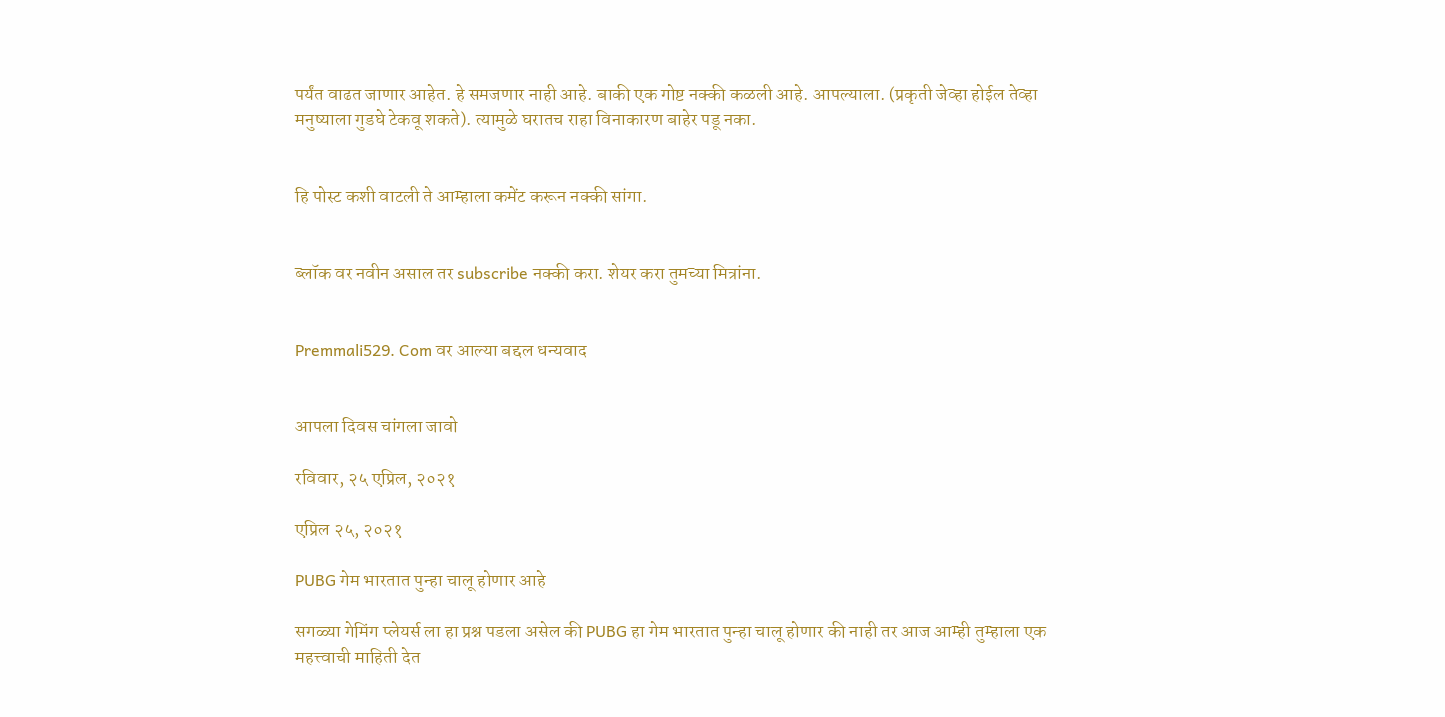पर्यंत वाढत जाणार आहेत. हे समजणार नाही आहे. बाकी एक गोष्ट नक्की कळली आहे. आपल्याला. (प्रकृती जेव्हा होईल तेव्हा मनुष्याला गुडघे टेकवू शकते). त्यामुळे घरातच राहा विनाकारण बाहेर पडू नका.


हि पोस्ट कशी वाटली ते आम्हाला कमेंट करून नक्की सांगा.


ब्लॉक वर नवीन असाल तर subscribe नक्की करा. शेयर करा तुमच्या मित्रांना.


Premmali529. Com वर आल्या बद्दल धन्यवाद


आपला दिवस चांगला जावो

रविवार, २५ एप्रिल, २०२१

एप्रिल २५, २०२१

PUBG गेम भारतात पुन्हा चालू होणार आहे

सगळ्या गेमिंग प्लेयर्स ला हा प्रश्न पडला असेल की PUBG हा गेम भारतात पुन्हा चालू होणार की नाही तर आज आम्ही तुम्हाला एक महत्त्वाची माहिती देत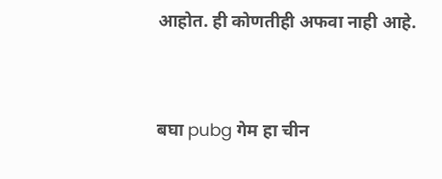आहोत. ही कोणतीही अफवा नाही आहे.


बघा pubg गेम हा चीन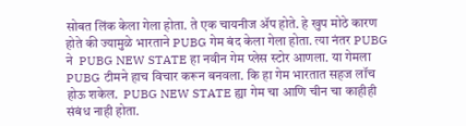सोबत लिंक केला गेला होता. ते एक चायनीज ॲप होते. हे खुप मोठे कारण होते की ज्यामुळे भारताने PUBG गेम बंद केला गेला होता. त्या नंतर PUBG ने  PUBG NEW STATE हा नवीन गेम प्लेस स्टोर आणला. या गेमला PUBG टीमने हाच विचार करून बनवला. कि हा गेम भारतात सहज लॉच होऊ शकेल.  PUBG NEW STATE ह्या गेम चा आणि चीन चा काहीही संबंध नाही होता.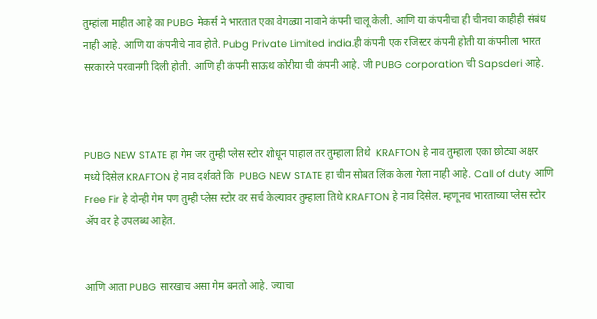तुम्हांला माहीत आहे का PUBG मेकर्स ने भारतात एका वेगळ्या नावाने कंपनी चालू केली. आणि या कंपनीचा ही चीनचा काहीही संबंध नाही आहे. आणि या कंपनीचे नाव होते. Pubg Private Limited india.ही कंपनी एक रजिस्टर कंपनी होती या कंपनीला भारत सरकारने परवानगी दिली होती. आणि ही कंपनी साऊथ कोरीया ची कंपनी आहे. जी PUBG corporation ची Sapsderi आहे.



PUBG NEW STATE हा गेम जर तुम्ही प्लेस स्टोर शोधून पाहाल तर तुम्हाला तिथे  KRAFTON हे नाव तुम्हाला एका छोट्या अक्षर मध्ये दिसेल KRAFTON हे नाव दर्शवते कि  PUBG NEW STATE हा चीन सोबत लिंक केला गेला नाही आहे. Call of duty आणि Free Fir हे दोन्ही गेम पण तुम्ही प्लेस स्टोर वर सर्च केल्यावर तुम्हाला तिथे KRAFTON हे नाव दिसेल. म्हणूनच भारताच्या प्लेस स्टोर ॲप वर हे उपलब्ध आहेत.


आणि आता PUBG सारखाच असा गेम बनतो आहे. ज्याचा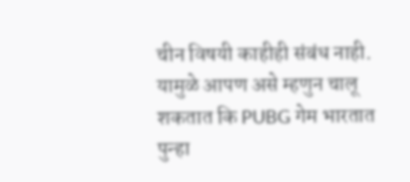चीन विषयी काहीही संबंध नाही. यामुळे आपण असे म्हणुन चालू शकतात कि PUBG गेम भारतात पुन्हा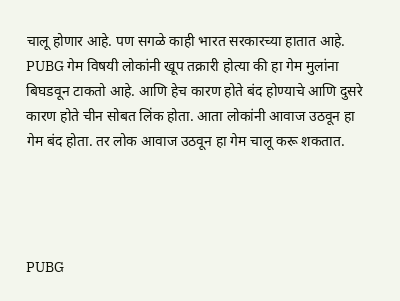चालू होणार आहे. पण सगळे काही भारत सरकारच्या हातात आहे.  PUBG गेम विषयी लोकांनी खूप तक्रारी होत्या की हा गेम मुलांना बिघडवून टाकतो आहे. आणि हेच कारण होते बंद होण्याचे आणि दुसरे कारण होते चीन सोबत लिंक होता. आता लोकांनी आवाज उठवून हा गेम बंद होता. तर लोक आवाज उठवून हा गेम चालू करू शकतात.




PUBG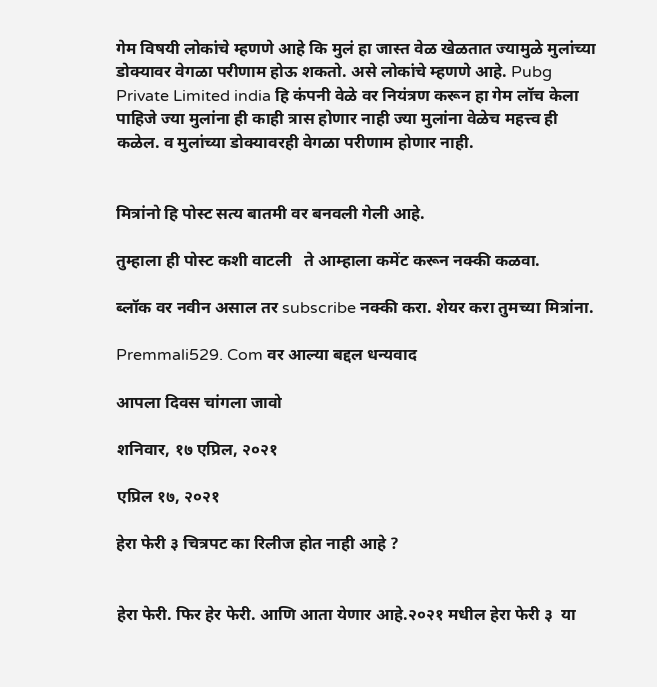गेम विषयी लोकांचे म्हणणे आहे कि मुलं हा जास्त वेळ खेळतात ज्यामुळे मुलांच्या डोक्यावर वेगळा परीणाम होऊ शकतो. असे लोकांचे म्हणणे आहे. Pubg Private Limited india हि कंपनी वेळे वर नियंत्रण करून हा गेम लॉच केला पाहिजे ज्या मुलांना ही काही त्रास होणार नाही ज्या मुलांना वेळेच महत्त्व ही कळेल. व मुलांच्या डोक्यावरही वेगळा परीणाम होणार नाही.


मित्रांनो हि पोस्ट सत्य बातमी वर बनवली गेली आहे.

तुम्हाला ही पोस्ट कशी वाटली   ते आम्हाला कमेंट करून नक्की कळवा.

ब्लॉक वर नवीन असाल तर subscribe नक्की करा. शेयर करा तुमच्या मित्रांना.

Premmali529. Com वर आल्या बद्दल धन्यवाद

आपला दिवस चांगला जावो

शनिवार, १७ एप्रिल, २०२१

एप्रिल १७, २०२१

हेरा फेरी ३ चित्रपट का रिलीज होत नाही आहे ?


हेरा फेरी. फिर हेर फेरी. आणि आता येणार आहे.२०२१ मधील हेरा फेरी ३  या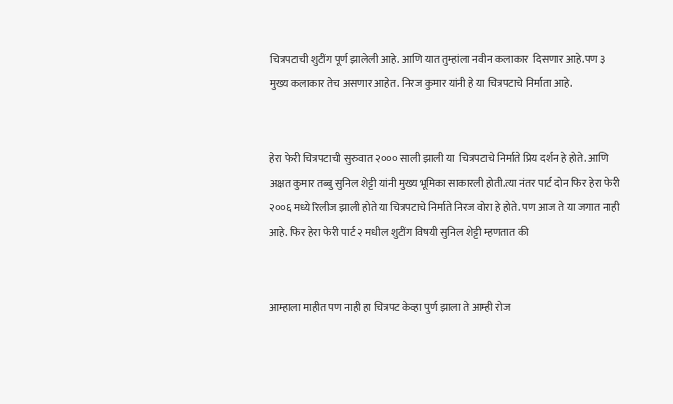चित्रपटाची शुटींग पूर्ण झालेली आहे. आणि यात तुम्हांला नवीन कलाकार  दिसणार आहे.पण ३ मुख्य कलाकार तेच असणार आहेत. निरज कुमार यांनी हे या चित्रपटाचे निर्माता आहे.


हेरा फेरी चित्रपटाची सुरुवात २००० साली झाली या  चित्रपटाचे निर्माते प्रिय दर्शन हे होते. आणि अक्षत कुमार तब्बु सुनिल शेट्टी यांनी मुख्य भूमिका साकारली होती.त्या नंतर पार्ट दोन फिर हेरा फेरी २००६ मध्ये रिलीज झाली होते या चित्रपटाचे निर्माते निरज वोरा हे होते. पण आज ते या जगात नाही आहे. फिर हेरा फेरी पार्ट २ मधील शुटींग विषयी सुनिल शेट्टी म्हणतात की


आम्हाला माहीत पण नाही हा चित्रपट केव्हा पुर्ण झाला ते आम्ही रोज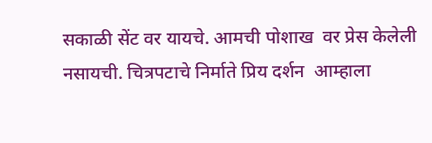सकाळी सेंट वर यायचे. आमची पोशाख  वर प्रेस केलेली नसायची. चित्रपटाचे निर्माते प्रिय दर्शन  आम्हाला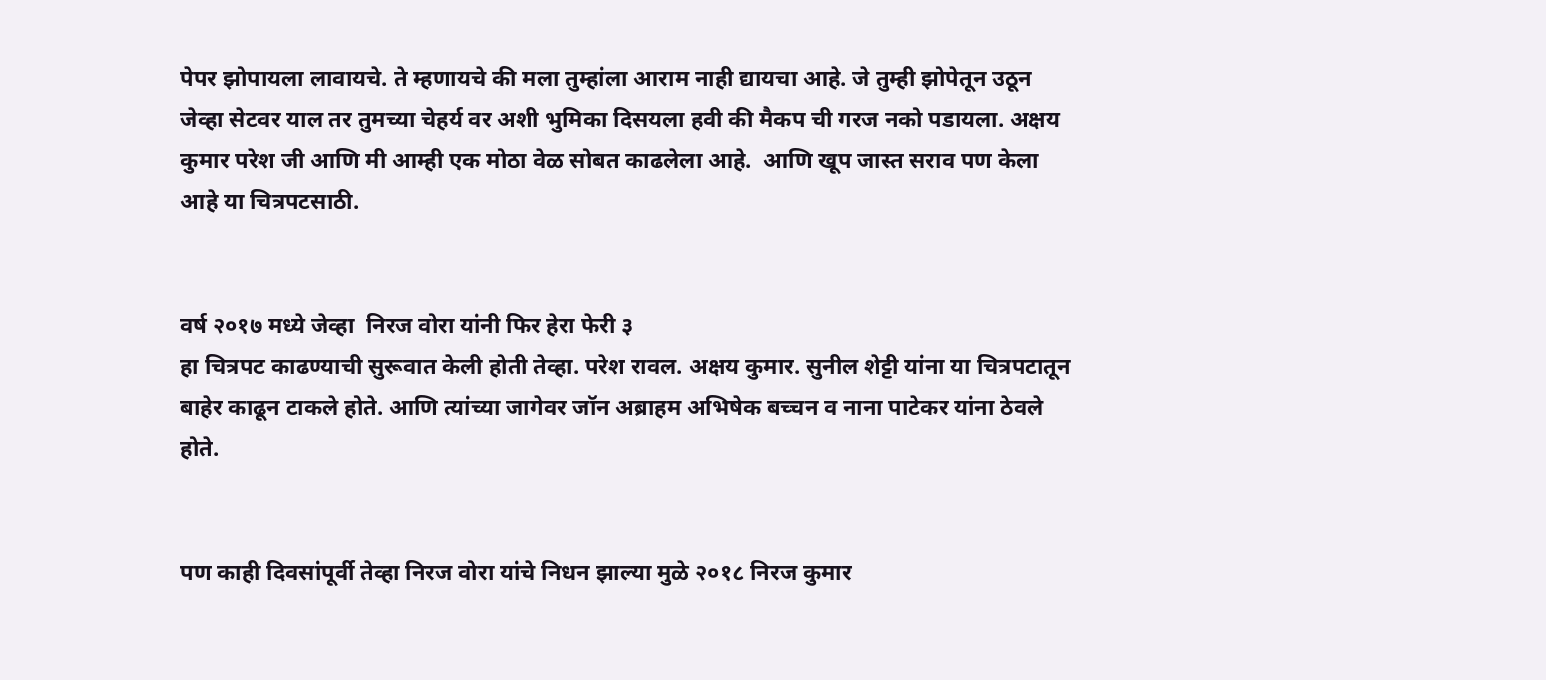पेपर झोपायला लावायचे. ते म्हणायचे की मला तुम्हांला आराम नाही द्यायचा आहे. जे तुम्ही झोपेतून उठून जेव्हा सेटवर याल तर तुमच्या चेहर्य वर अशी भुमिका दिसयला हवी की मैकप ची गरज नको पडायला. अक्षय कुमार परेश जी आणि मी आम्ही एक मोठा वेळ सोबत काढलेला आहे.  आणि खूप जास्त सराव पण केला आहे या चित्रपटसाठी.


वर्ष २०१७ मध्ये जेव्हा  निरज वोरा यांनी फिर हेरा फेरी ३
हा चित्रपट काढण्याची सुरूवात केली होती तेव्हा. परेश रावल. अक्षय कुमार. सुनील शेट्टी यांना या चित्रपटातून बाहेर काढून टाकले होते. आणि त्यांच्या जागेवर जॉन अब्राहम अभिषेक बच्चन व नाना पाटेकर यांना ठेवले होते.


पण काही दिवसांपूर्वी तेव्हा निरज वोरा यांचे निधन झाल्या मुळे २०१८ निरज कुमार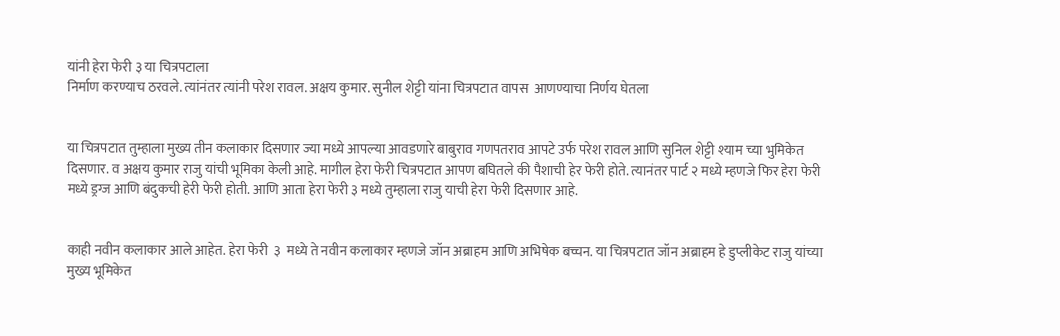यांनी हेरा फेरी ३ या चित्रपटाला
निर्माण करण्याच ठरवले. त्यांनंतर त्यांनी परेश रावल. अक्षय कुमार. सुनील शेट्टी यांना चित्रपटात वापस  आणण्याचा निर्णय घेतला


या चित्रपटात तुम्हाला मुख्य तीन कलाकार दिसणार ज्या मध्ये आपल्या आवडणारे बाबुराव गणपतराव आपटे उर्फ परेश रावल आणि सुनिल शेट्टी श्याम च्या भुमिकेत दिसणार. व अक्षय कुमार राजु यांची भूमिका केली आहे. मागील हेरा फेरी चित्रपटात आपण बघितले की पैशाची हेर फेरी होते. त्यानंतर पार्ट २ मध्ये म्हणजे फिर हेरा फेरी मध्ये ड्रग्ज आणि बंदुकची हेरी फेरी होती. आणि आता हेरा फेरी ३ मध्ये तुम्हाला राजु याची हेरा फेरी दिसणार आहे.


काही नवीन कलाकार आले आहेत. हेरा फेरी  ३  मध्ये ते नवीन कलाकार म्हणजे जॉन अब्राहम आणि अभिषेक बच्चन. या चित्रपटात जॉन अब्राहम हे डुप्लीकेट राजु यांच्या मुख्य भूमिकेत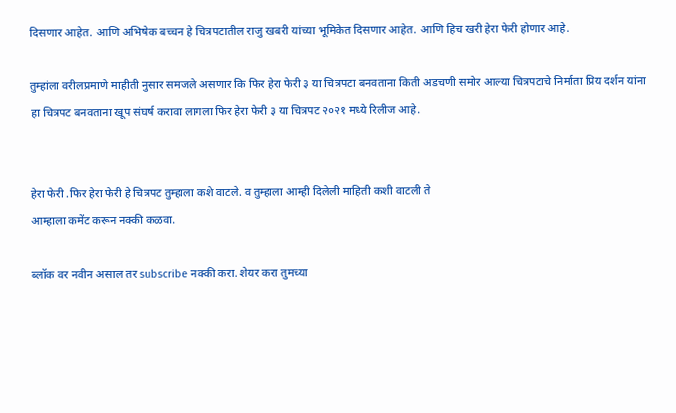दिसणार आहेत. आणि अभिषेक बच्चन हे चित्रपटातील राजु खबरी यांच्या भूमिकेत दिसणार आहेत. आणि हिच खरी हेरा फेरी होणार आहे.

तुम्हांला वरीलप्रमाणे माहीती नुसार समजले असणार कि फिर हेरा फेरी ३ या चित्रपटा बनवताना किती अडचणी समोर आल्या चित्रपटाचे निर्माता प्रिय दर्शन यांना हा चित्रपट बनवताना खूप संघर्ष करावा लागला फिर हेरा फेरी ३ या चित्रपट २०२१ मध्ये रिलीज आहे.


हेरा फेरी .फिर हेरा फेरी हे चित्रपट तुम्हाला कशे वाटले. व तुम्हाला आम्ही दिलेली माहिती कशी वाटली ते
आम्हाला कमेंट करून नक्की कळवा.

ब्लॉक वर नवीन असाल तर subscribe नक्की करा. शेयर करा तुमच्या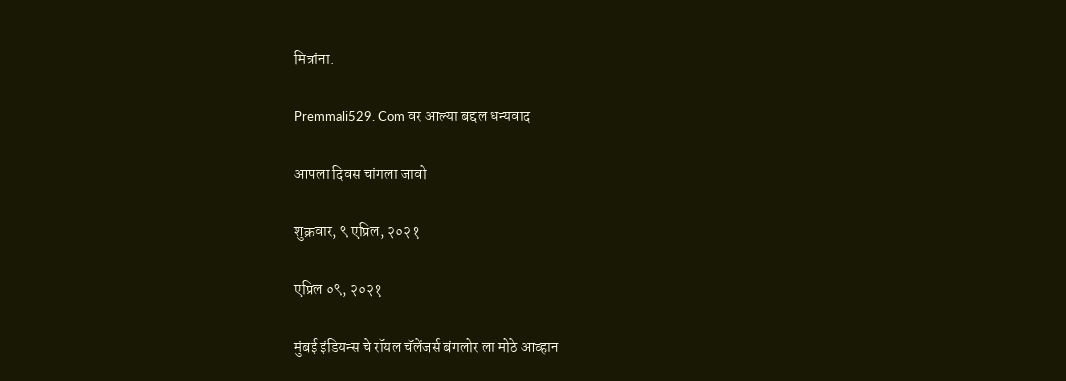मित्रांना.

Premmali529. Com वर आल्या बद्दल धन्यवाद

आपला दिवस चांगला जावो

शुक्रवार, ९ एप्रिल, २०२१

एप्रिल ०९, २०२१

मुंबई इंडियन्स चे रॉयल चॅलेंजर्स बंगलोर ला मोठे आव्हान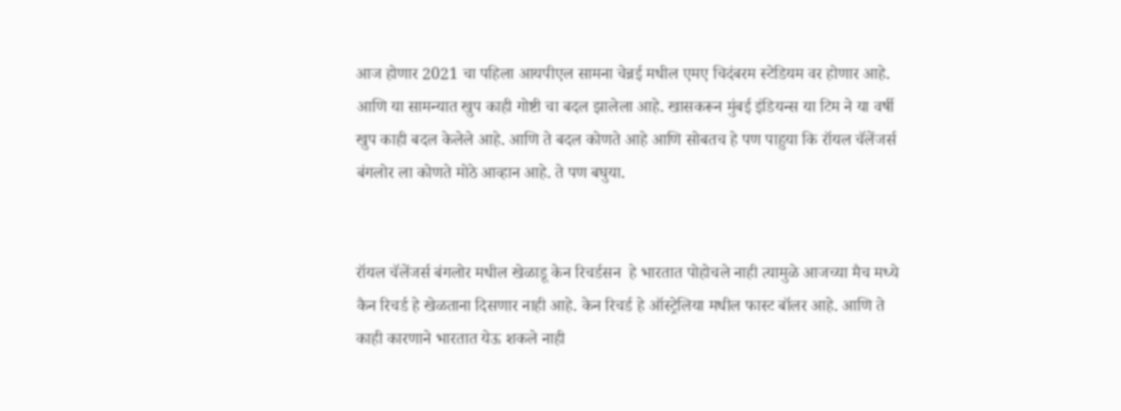आज होणार 2021 चा पहिला आयपीएल सामना चेन्नई मधील एमए चिदंबरम स्टेडियम वर होणार आहे. आणि या सामन्यात खुप काही गोष्टी चा बदल झालेला आहे. खासकरून मुंबई इंडियन्स या टिम ने या वर्षी खुप काही बदल केलेले आहे. आणि ते बदल कोणते आहे आणि सोबतच हे पण पाहुया कि रॉयल चॅलेंजर्स बंगलोर ला कोणते मोठे आव्हान आहे. ते पण बघुया.


रॉयल चॅलेंजर्स बंगलोर मधील खेळाडू केन रिचर्डसन  हे भारतात पोहोचले नाही त्यामुळे आजच्या मैच मध्ये कैन रिचर्ड हे खेळताना दिसणार नाही आहे. केन रिचर्ड हे ऑस्ट्रेलिया मधील फास्ट बॉलर आहे. आणि ते काही कारणाने भारतात येऊ शकले नाही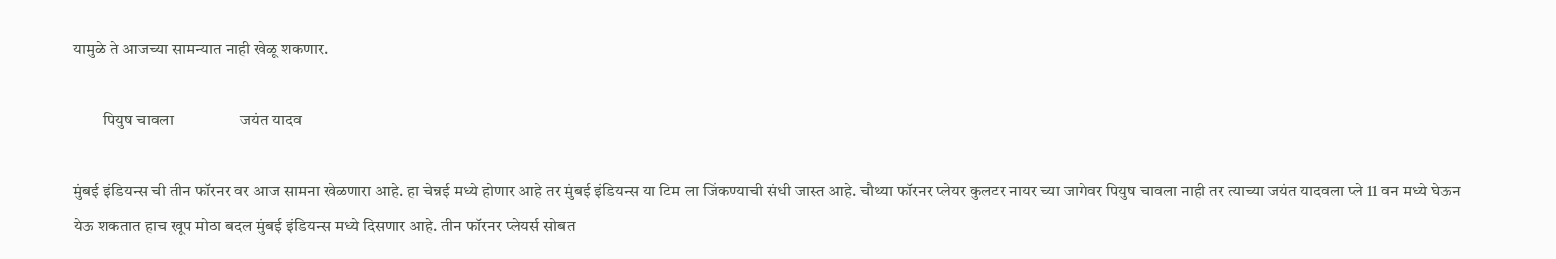यामुळे ते आजच्या सामन्यात नाही खेळू शकणार.

         पियुष चावला                 जयंत यादव

मुंबई इंडियन्स ची तीन फॉरनर वर आज सामना खेळणारा आहे. हा चेन्नई मध्ये होणार आहे तर मुंबई इंडियन्स या टिम ला जिंकण्याची संधी जास्त आहे. चौथ्या फॉरनर प्लेयर कुलटर नायर च्या जागेवर पियुष चावला नाही तर त्याच्या जयंत यादवला प्ले 11 वन मध्ये घेऊन येऊ शकतात हाच खूप मोठा बदल मुंबई इंडियन्स मध्ये दिसणार आहे. तीन फॉरनर प्लेयर्स सोबत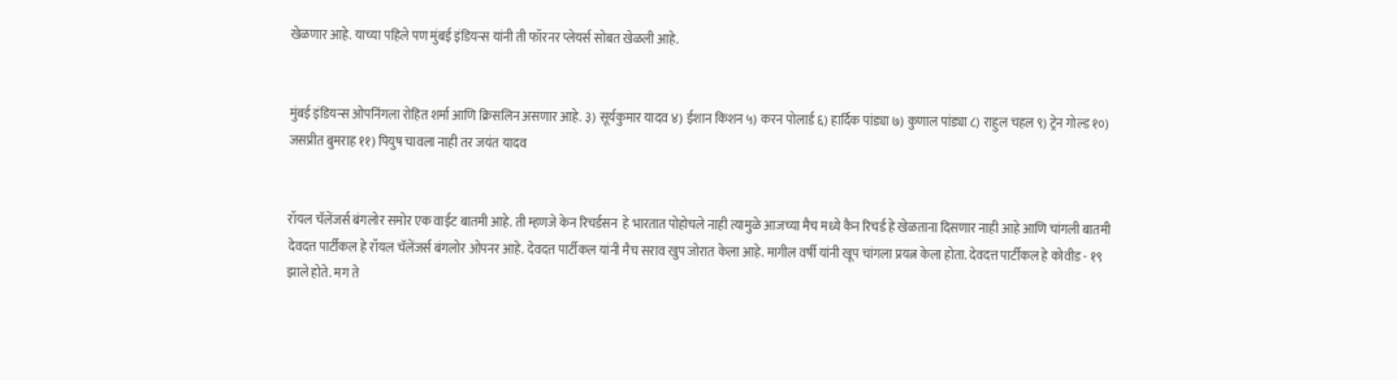खेळणार आहे. याच्या पहिले पण मुंबई इंडियन्स यांनी ती फॉरनर प्लेयर्स सोबत खेळली आहे.


मुंबई इंडियन्स ओपनिंगला रोहित शर्मा आणि क्रिसलिन असणार आहे. ३) सूर्यकुमार यादव ४) ईशान किशन ५) करन पोलार्ड ६) हार्दिक पांड्या ७) कुणाल पांड्या ८) राहुल चहल ९) ट्रेन गोल्ड १०) जसप्रीत बुमराह ११) पियुष चावला नाही तर जयंत यादव


रॉयल चॅलेंजर्स बंगलोर समोर एक वाईट बातमी आहे. ती म्हणजे केन रिचर्डसन  हे भारतात पोहोचले नाही त्यामुळे आजच्या मैच मध्ये कैन रिचर्ड हे खेळताना दिसणार नाही आहे आणि चांगली बातमी देवदत्त पार्टीकल हे रॉयल चॅलेंजर्स बंगलोर ओपनर आहे. देवदत्त पार्टीकल यांनी मैच सराव खुप जोरात केला आहे. मागील वर्षी यांनी खूप चांगला प्रयत्न केला होता. देवदत्त पार्टीकल हे कोवीड - १९ झाले होते. मग ते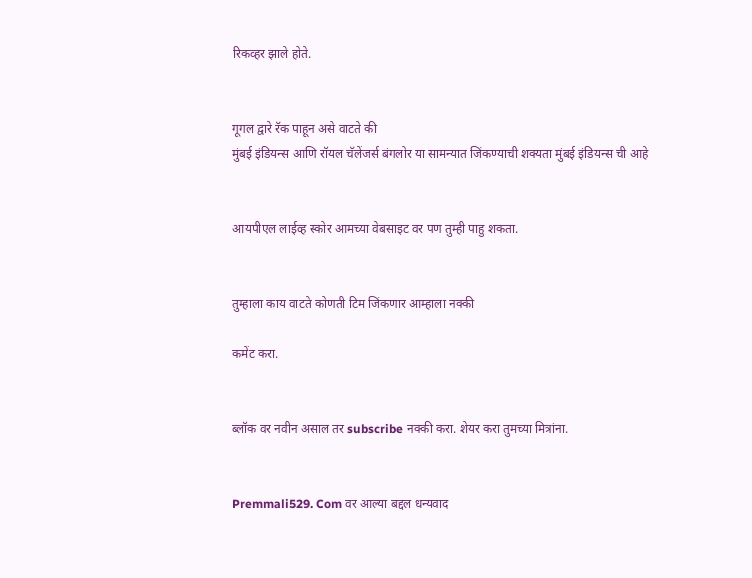रिकव्हर झाले होते.


गूगल द्वारे रॅक पाहून असे वाटते की
मुंबई इंडियन्स आणि रॉयल चॅलेंजर्स बंगलोर या सामन्यात जिंकण्याची शक्यता मुंबई इंडियन्स ची आहे


आयपीएल लाईव्ह स्कोर आमच्या वेबसाइट वर पण तुम्ही पाहु शकता.


तुम्हाला काय वाटते कोणती टिम जिंकणार आम्हाला नक्की

कमेंट करा.


ब्लॉक वर नवीन असाल तर subscribe नक्की करा. शेयर करा तुमच्या मित्रांना.


Premmali529. Com वर आल्या बद्दल धन्यवाद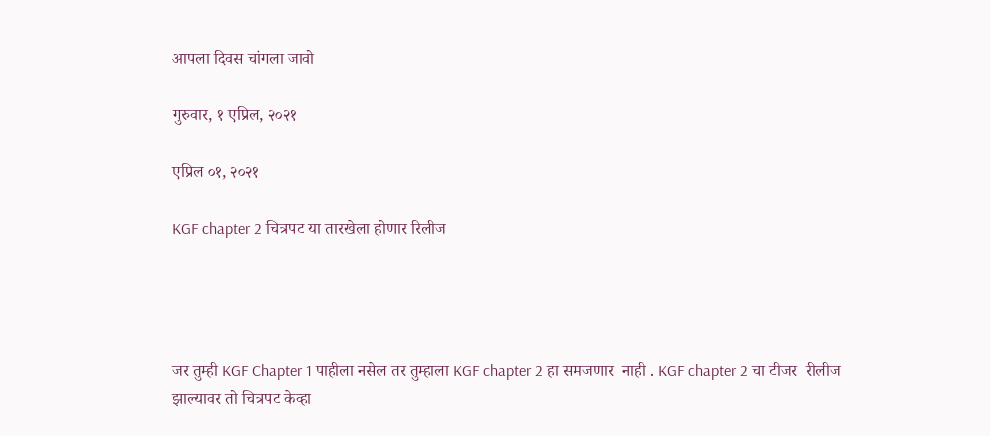आपला दिवस चांगला जावो

गुरुवार, १ एप्रिल, २०२१

एप्रिल ०१, २०२१

KGF chapter 2 चित्रपट या तारखेला होणार रिलीज




जर तुम्ही KGF Chapter 1 पाहीला नसेल तर तुम्हाला KGF chapter 2 हा समजणार  नाही . KGF chapter 2 चा टीजर  रीलीज झाल्यावर तो चित्रपट केव्हा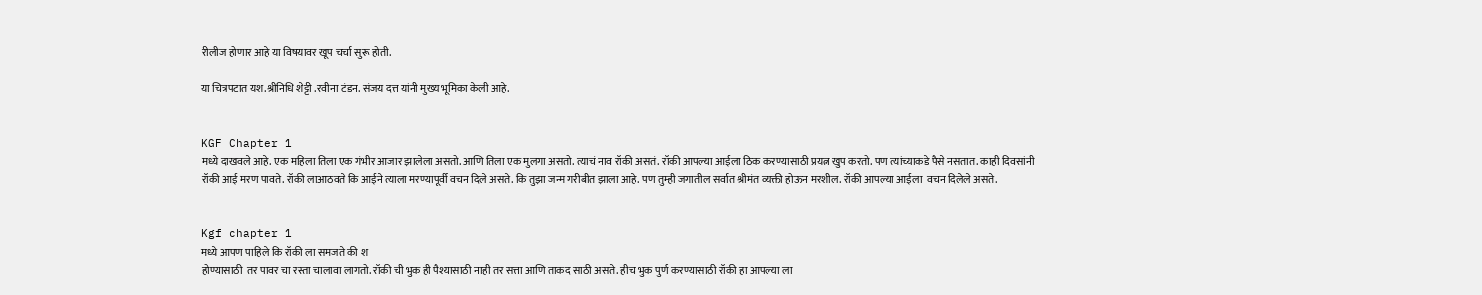रीलीज होणार आहे या विषयावर खूप चर्चा सुरू होती.

या चित्रपटात यश.श्रीनिधि शेट्टी .रवीना टंडन. संजय दत्त यांनी मुख्य भूमिका केली आहे.


KGF Chapter 1
मध्ये दाखवले आहे. एक महिला तिला एक गंभीर आजार झालेला असतो. आणि तिला एक मुलगा असतो. त्याचं नाव रॉकी असतं. रॉकी आपल्या आईला ठिक करण्यासाठी प्रयत्न खुप करतो. पण त्यांच्याकडे पैसे नसतात. काही दिवसांनी रॉकी आई मरण पावते. रॉकी लाआठवते कि आईने त्याला मरण्यापूर्वी वचन दिले असते. कि तुझा जन्म गरीबीत झाला आहे. पण तुम्ही जगातील सर्वात श्रीमंत व्यक्ती होऊन मरशील. रॉकी आपल्या आईला  वचन दिलेले असते.


Kgf chapter 1
मध्ये आपण पाहिले कि रॉकी ला समजते की श
होण्यासाठी  तर पावर चा रस्ता चालावा लागतो. रॉकी ची भुक ही पैश्यासाठी नाही तर सत्ता आणि ताकद साठी असते. हीच भुक पुर्ण करण्यासाठी रॉकी हा आपल्या ला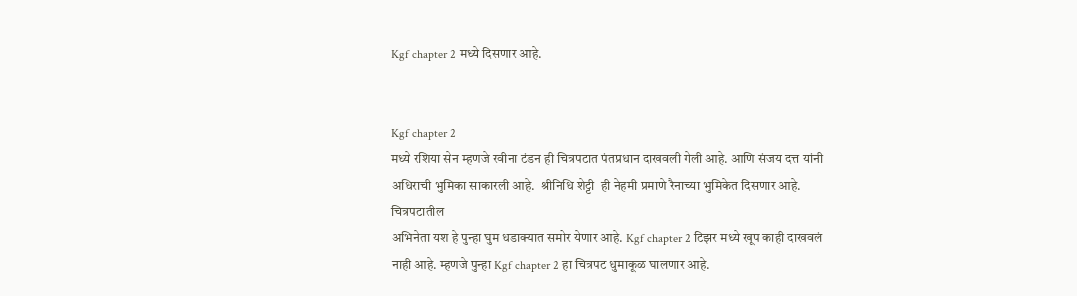Kgf chapter 2 मध्ये दिसणार आहे.


Kgf chapter 2
मध्ये रशिया सेन म्हणजे रवीना टंडन ही चित्रपटात पंतप्रधान दाखवली गेली आहे. आणि संजय दत्त यांनी अधिराची भुमिका साकारली आहे.  श्रीनिधि शेट्टी  ही नेहमी प्रमाणे रैनाच्या भुमिकेत दिसणार आहे. चित्रपटातील
अभिनेता यश हे पुन्हा घुम धडाक्यात समोर येणार आहे. Kgf chapter 2 टिझर मध्ये खूप काही दाखवलं नाही आहे. म्हणजे पुन्हा Kgf chapter 2 हा चित्रपट धुमाकूळ घालणार आहे.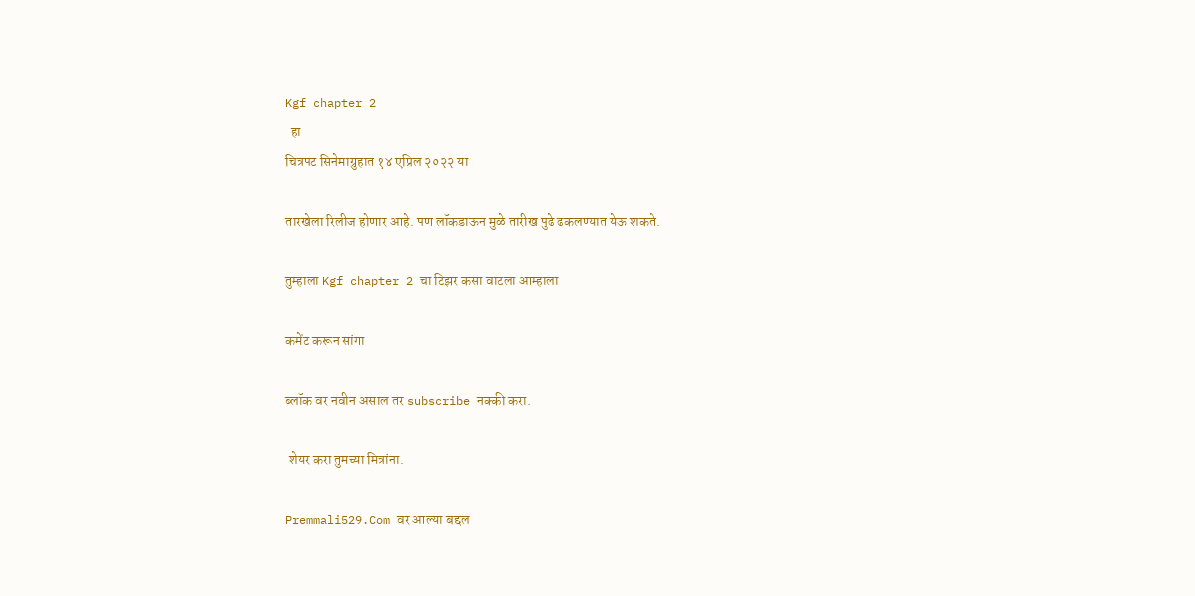Kgf chapter 2
  हा
चित्रपट सिनेमाग्रुहात १४ एप्रिल २०२२ या

तारखेला रिलीज होणार आहे. पण लॉकडाऊन मुळे तारीख पुढे ढकलण्यात येऊ शकते.

तुम्हाला Kgf chapter 2 चा टिझर कसा वाटला आम्हाला

कमेंट करून सांगा

ब्लॉक वर नवीन असाल तर subscribe नक्की करा.

 शेयर करा तुमच्या मित्रांना.

Premmali529.Com वर आल्या बद्दल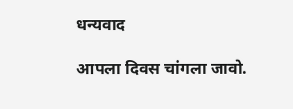धन्यवाद

आपला दिवस चांगला जावो.